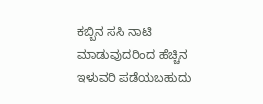ಕಬ್ಬಿನ ಸಸಿ ನಾಟಿ ಮಾಡುವುದರಿಂದ ಹೆಚ್ಚಿನ ಇಳುವರಿ ಪಡೆಯಬಹುದು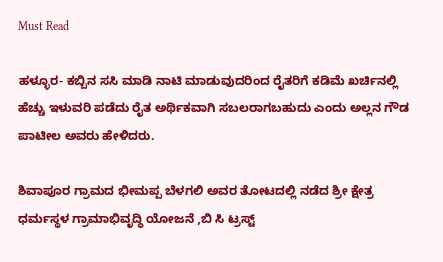Must Read

ಹಳ್ಳೂರ- ಕಬ್ಬಿನ ಸಸಿ ಮಾಡಿ ನಾಟಿ ಮಾಡುವುದರಿಂದ ರೈತರಿಗೆ ಕಡಿಮೆ ಖರ್ಚಿನಲ್ಲಿ ಹೆಚ್ಚು ಇಳುವರಿ ಪಡೆದು ರೈತ ಅರ್ಥಿಕವಾಗಿ ಸಬಲರಾಗಬಹುದು ಎಂದು ಅಲ್ಲನ ಗೌಡ ಪಾಟೀಲ ಅವರು ಹೇಳಿದರು.

ಶಿವಾಪೂರ ಗ್ರಾಮದ ಭೀಮಪ್ಪ ಬೆಳಗಲಿ ಅವರ ತೋಟದಲ್ಲಿ ನಡೆದ ಶ್ರೀ ಕ್ಷೇತ್ರ ಧರ್ಮಸ್ಥಳ ಗ್ರಾಮಾಭಿವೃದ್ಧಿ ಯೋಜನೆ ,ಬಿ ಸಿ ಟ್ರಸ್ಟ್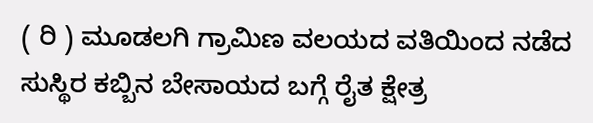( ರಿ ) ಮೂಡಲಗಿ ಗ್ರಾಮಿಣ ವಲಯದ ವತಿಯಿಂದ ನಡೆದ ಸುಸ್ಥಿರ ಕಬ್ಬಿನ ಬೇಸಾಯದ ಬಗ್ಗೆ ರೈತ ಕ್ಷೇತ್ರ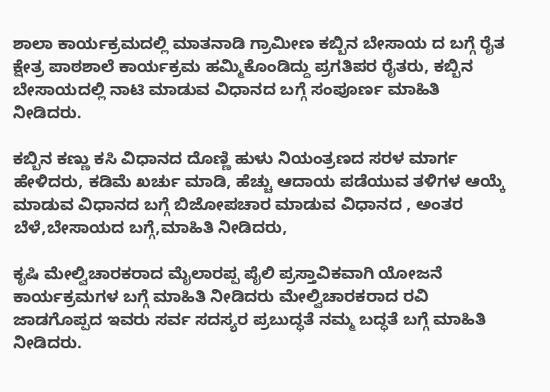ಶಾಲಾ ಕಾರ್ಯಕ್ರಮದಲ್ಲಿ ಮಾತನಾಡಿ ಗ್ರಾಮೀಣ ಕಬ್ಬಿನ ಬೇಸಾಯ ದ ಬಗ್ಗೆ ರೈತ ಕ್ಷೇತ್ರ ಪಾಠಶಾಲೆ ಕಾರ್ಯಕ್ರಮ ಹಮ್ಮಿಕೊಂಡಿದ್ದು ಪ್ರಗತಿಪರ ರೈತರು, ಕಬ್ಬಿನ ಬೇಸಾಯದಲ್ಲಿ ನಾಟಿ ಮಾಡುವ ವಿಧಾನದ ಬಗ್ಗೆ ಸಂಪೂರ್ಣ ಮಾಹಿತಿ ನೀಡಿದರು.

ಕಬ್ಬಿನ ಕಣ್ಣು ಕಸಿ ವಿಧಾನದ ದೊಣ್ಣಿ ಹುಳು ನಿಯಂತ್ರಣದ ಸರಳ ಮಾರ್ಗ ಹೇಳಿದರು, ಕಡಿಮೆ ಖರ್ಚು ಮಾಡಿ, ಹೆಚ್ಚು ಆದಾಯ ಪಡೆಯುವ ತಳಿಗಳ ಆಯ್ಕೆ ಮಾಡುವ ವಿಧಾನದ ಬಗ್ಗೆ ಬಿಜೋಪಚಾರ ಮಾಡುವ ವಿಧಾನದ , ಅಂತರ ಬೆಳೆ,ಬೇಸಾಯದ ಬಗ್ಗೆ,ಮಾಹಿತಿ ನೀಡಿದರು,

ಕೃಷಿ ಮೇಲ್ವಿಚಾರಕರಾದ ಮೈಲಾರಪ್ಪ ಪೈಲಿ ಪ್ರಸ್ತಾವಿಕವಾಗಿ ಯೋಜನೆ ಕಾರ್ಯಕ್ರಮಗಳ ಬಗ್ಗೆ ಮಾಹಿತಿ ನೀಡಿದರು ಮೇಲ್ವಿಚಾರಕರಾದ ರವಿ ಜಾಡಗೊಪ್ಪದ ಇವರು ಸರ್ವ ಸದಸ್ಯರ ಪ್ರಬುದ್ಧತೆ ನಮ್ಮ ಬದ್ಧತೆ ಬಗ್ಗೆ ಮಾಹಿತಿ ನೀಡಿದರು.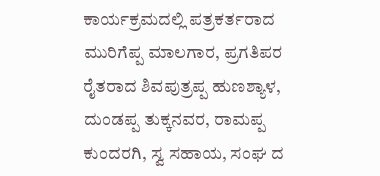ಕಾರ್ಯಕ್ರಮದಲ್ಲಿ ಪತ್ರಕರ್ತರಾದ ಮುರಿಗೆಪ್ಪ ಮಾಲಗಾರ, ಪ್ರಗತಿಪರ ರೈತರಾದ ಶಿವಪುತ್ರಪ್ಪ ಹುಣಶ್ಯಾಳ, ದುಂಡಪ್ಪ ತುಕ್ಕನವರ, ರಾಮಪ್ಪ ಕುಂದರಗಿ, ಸ್ವ ಸಹಾಯ, ಸಂಘ ದ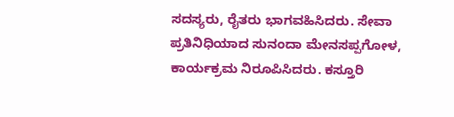ಸದಸ್ಯರು, ರೈತರು ಭಾಗವಹಿಸಿದರು. ಸೇವಾ ಪ್ರತಿನಿಧಿಯಾದ ಸುನಂದಾ ಮೇನಸಪ್ಪಗೋಳ, ಕಾರ್ಯಕ್ರಮ ನಿರೂಪಿಸಿದರು. ಕಸ್ತೂರಿ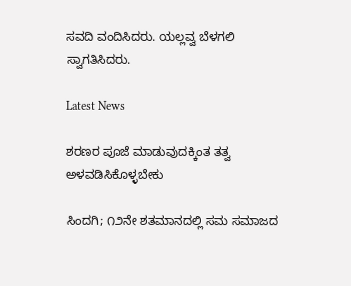ಸವದಿ ವಂದಿಸಿದರು. ಯಲ್ಲವ್ವ ಬೆಳಗಲಿ ಸ್ವಾಗತಿಸಿದರು.

Latest News

ಶರಣರ ಪೂಜೆ ಮಾಡುವುದಕ್ಕಿಂತ ತತ್ವ ಅಳವಡಿಸಿಕೊಳ್ಳಬೇಕು

ಸಿಂದಗಿ; ೧೨ನೇ ಶತಮಾನದಲ್ಲಿ ಸಮ ಸಮಾಜದ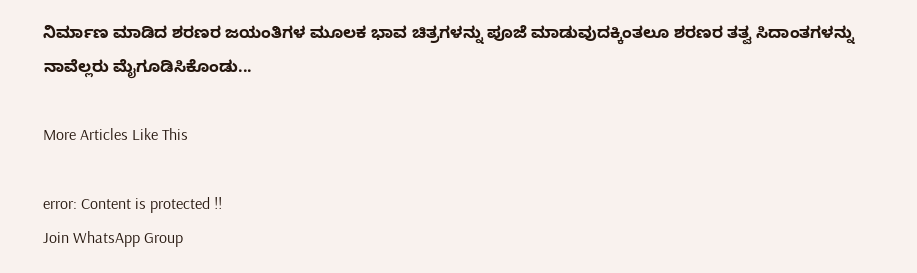ನಿರ್ಮಾಣ ಮಾಡಿದ ಶರಣರ ಜಯಂತಿಗಳ ಮೂಲಕ ಭಾವ ಚಿತ್ರಗಳನ್ನು ಪೂಜೆ ಮಾಡುವುದಕ್ಕಿಂತಲೂ ಶರಣರ ತತ್ವ ಸಿದಾಂತಗಳನ್ನು ನಾವೆಲ್ಲರು ಮೈಗೂಡಿಸಿಕೊಂಡು...

More Articles Like This

error: Content is protected !!
Join WhatsApp Group